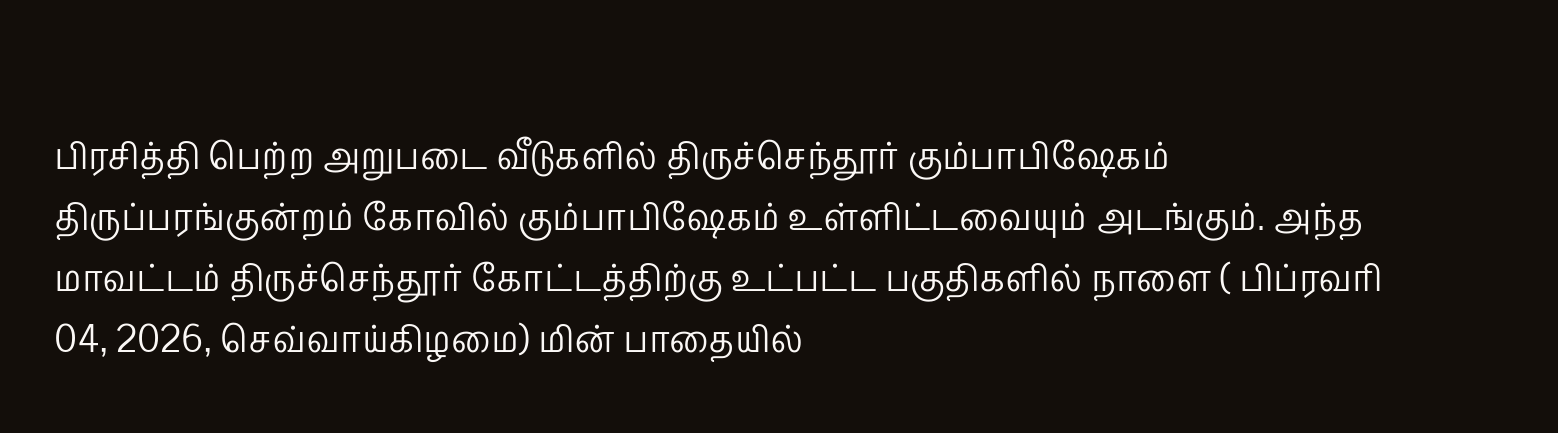பிரசித்தி பெற்ற அறுபடை வீடுகளில் திருச்செந்தூர் கும்பாபிஷேகம் திருப்பரங்குன்றம் கோவில் கும்பாபிஷேகம் உள்ளிட்டவையும் அடங்கும். அந்த
மாவட்டம் திருச்செந்தூர் கோட்டத்திற்கு உட்பட்ட பகுதிகளில் நாளை ( பிப்ரவரி 04, 2026, செவ்வாய்கிழமை) மின் பாதையில்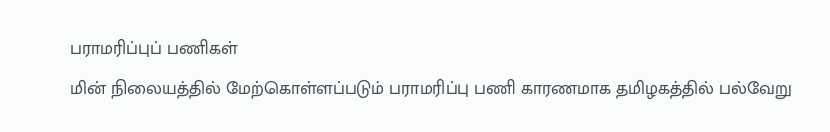பராமரிப்புப் பணிகள்
மின் நிலையத்தில் மேற்கொள்ளப்படும் பராமரிப்பு பணி காரணமாக தமிழகத்தில் பல்வேறு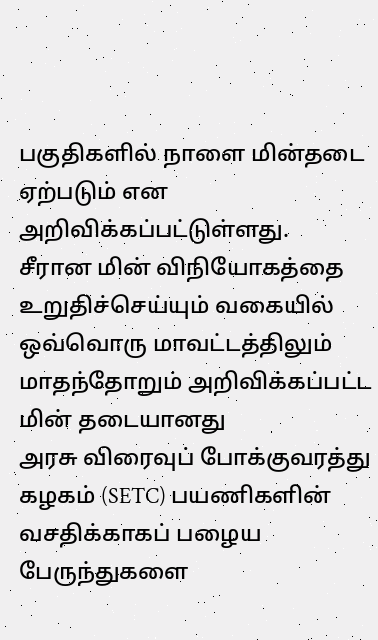பகுதிகளில் நாளை மின்தடை ஏற்படும் என அறிவிக்கப்பட்டுள்ளது.
சீரான மின் விநியோகத்தை உறுதிச்செய்யும் வகையில் ஒவ்வொரு மாவட்டத்திலும் மாதந்தோறும் அறிவிக்கப்பட்ட மின் தடையானது
அரசு விரைவுப் போக்குவரத்து கழகம் (SETC) பயணிகளின் வசதிக்காகப் பழைய பேருந்துகளை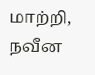மாற்றி, நவீன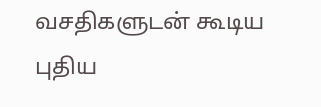வசதிகளுடன் கூடிய புதிய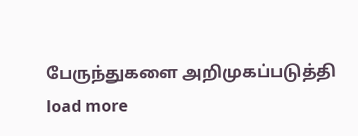பேருந்துகளை அறிமுகப்படுத்தி
load more